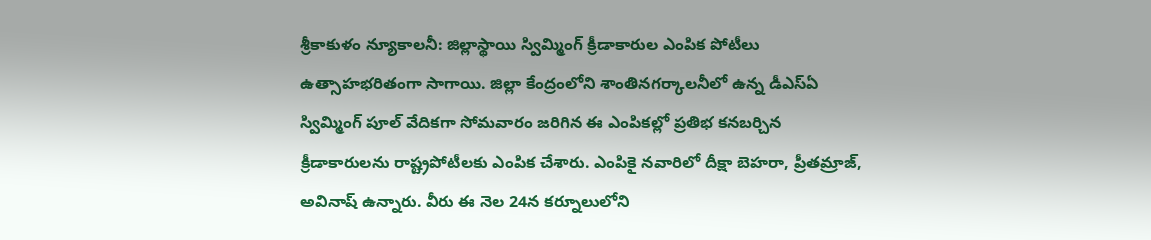శ్రీకాకుళం న్యూకాలనీ: జిల్లాస్థాయి స్విమ్మింగ్ క్రీడాకారుల ఎంపిక పోటీలు ఉత్సాహభరితంగా సాగాయి. జిల్లా కేంద్రంలోని శాంతినగర్కాలనీలో ఉన్న డీఎస్ఏ స్విమ్మింగ్ పూల్ వేదికగా సోమవారం జరిగిన ఈ ఎంపికల్లో ప్రతిభ కనబర్చిన క్రీడాకారులను రాష్ట్రపోటీలకు ఎంపిక చేశారు. ఎంపికై నవారిలో దీక్షా బెహరా, ప్రీతమ్రాజ్, అవినాష్ ఉన్నారు. వీరు ఈ నెల 24న కర్నూలులోని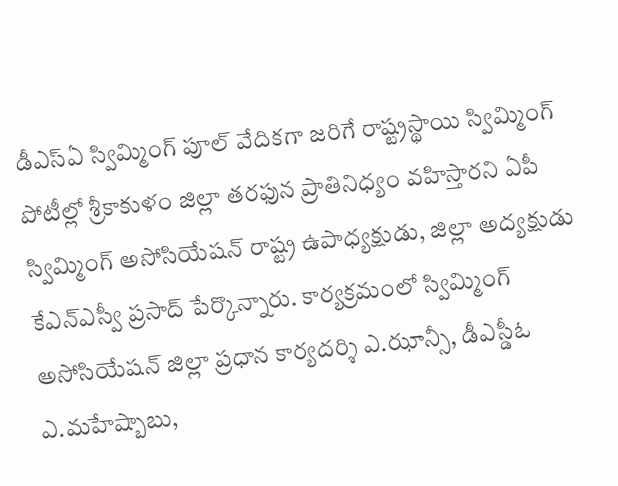డీఎస్ఏ స్విమ్మింగ్ పూల్ వేదికగా జరిగే రాష్ట్రస్థాయి స్విమ్మింగ్ పోటీల్లో శ్రీకాకుళం జిల్లా తరఫున ప్రాతినిధ్యం వహిస్తారని ఏపీ స్విమ్మింగ్ అసోసియేషన్ రాష్ట్ర ఉపాధ్యక్షుడు, జిల్లా అద్యక్షుడు కేఎన్ఎస్వీ ప్రసాద్ పేర్కొన్నారు. కార్యక్రమంలో స్విమ్మింగ్ అసోసియేషన్ జిల్లా ప్రధాన కార్యదర్శి ఎ.ఝాన్సీ, డీఎస్డీఓ ఎ.మహేష్బాబు,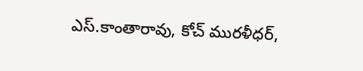ఎస్.కాంతారావు, కోచ్ మురళీధర్,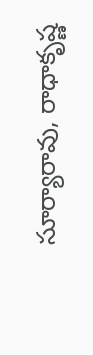సూర్యారావు, రాధాకృష్ణ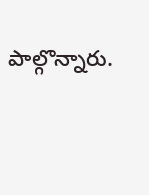పాల్గొన్నారు.